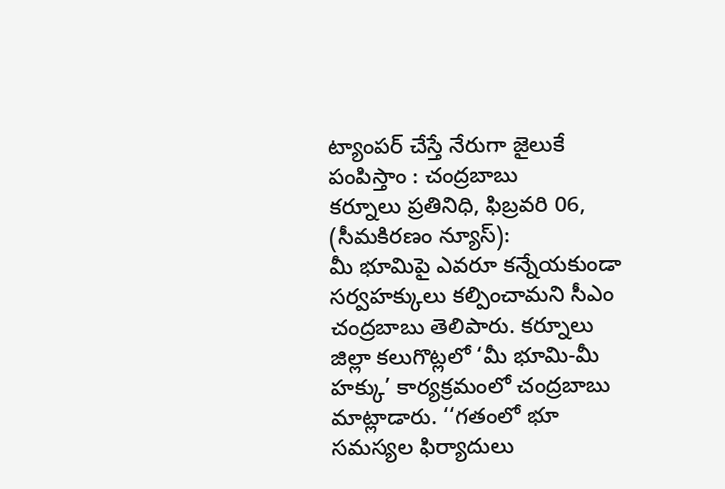ట్యాంపర్ చేస్తే నేరుగా జైలుకే పంపిస్తాం : చంద్రబాబు
కర్నూలు ప్రతినిధి, ఫిబ్రవరి 06, (సీమకిరణం న్యూస్):
మీ భూమిపై ఎవరూ కన్నేయకుండా సర్వహక్కులు కల్పించామని సీఎం చంద్రబాబు తెలిపారు. కర్నూలు జిల్లా కలుగొట్లలో ‘మీ భూమి-మీ హక్కు’ కార్యక్రమంలో చంద్రబాబు మాట్లాడారు. ‘‘గతంలో భూ సమస్యల ఫిర్యాదులు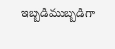ఇబ్బడిముబ్బడిగా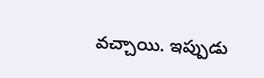వచ్చాయి. ఇప్పుడు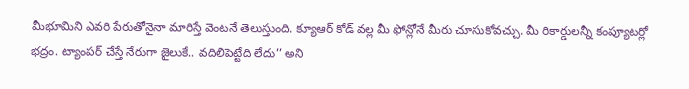మీభూమిని ఎవరి పేరుతోనైనా మారిస్తే వెంటనే తెలుస్తుంది. క్యూఆర్ కోడ్ వల్ల మీ ఫోన్లోనే మీరు చూసుకోవచ్చు. మీ రికార్డులన్నీ కంప్యూటర్లో భద్రం. ట్యాంపర్ చేస్తే నేరుగా జైలుకే.. వదిలిపెట్టేది లేదు’’ అని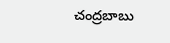చంద్రబాబు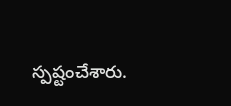స్పష్టంచేశారు.